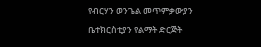የብርሃን ወንጌል መጥምቃውያን ቤተክርስቲያን የልማት ድርጅት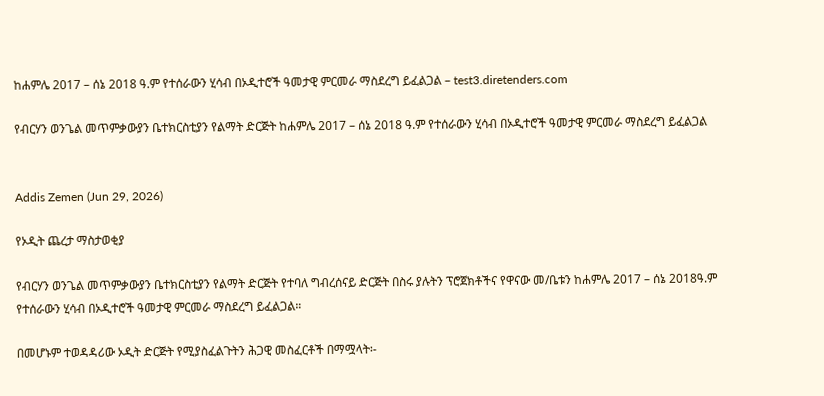ከሐምሌ 2017 – ሰኔ 2018 ዓ.ም የተሰራውን ሂሳብ በኦዲተሮች ዓመታዊ ምርመራ ማስደረግ ይፈልጋል – test3.diretenders.com

የብርሃን ወንጌል መጥምቃውያን ቤተክርስቲያን የልማት ድርጅት ከሐምሌ 2017 – ሰኔ 2018 ዓ.ም የተሰራውን ሂሳብ በኦዲተሮች ዓመታዊ ምርመራ ማስደረግ ይፈልጋል


Addis Zemen (Jun 29, 2026)

የኦዲት ጨረታ ማስታወቂያ

የብርሃን ወንጌል መጥምቃውያን ቤተክርስቲያን የልማት ድርጅት የተባለ ግብረሰናይ ድርጅት በስሩ ያሉትን ፕሮጀክቶችና የዋናው መ/ቤቱን ከሐምሌ 2017 – ሰኔ 2018ዓ.ም የተሰራውን ሂሳብ በኦዲተሮች ዓመታዊ ምርመራ ማስደረግ ይፈልጋል።

በመሆኑም ተወዳዳሪው ኦዲት ድርጅት የሚያስፈልጉትን ሕጋዊ መስፈርቶች በማሟላት፡-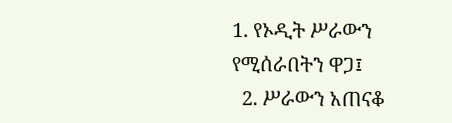1. የኦዲት ሥራውን የሚሰራበትን ዋጋ፤
  2. ሥራውን አጠናቆ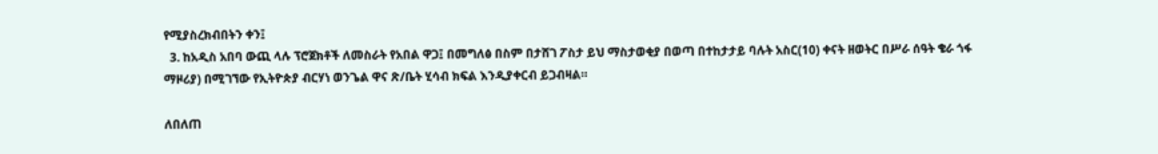የሚያስረክብበትን ቀን፤
  3. ከአዲስ አበባ ውጪ ላሉ ፕሮጀክቶች ለመስራት የአበል ዋጋ፤ በመግለፅ በስም በታሸገ ፖስታ ይህ ማስታወቂያ በወጣ በተከታታይ ባሉት አስር(10) ቀናት ዘወትር በሥራ ሰዓት ቄራ ጎፋ ማዞሪያ) በሚገኘው የኢትዮጵያ ብርሃነ ወንጌል ዋና ጽ/ቤት ሂሳብ ክፍል እንዲያቀርብ ይጋብዛል።

ለበለጠ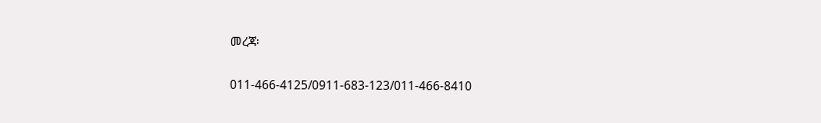መረጃ፡

011-466-4125/0911-683-123/011-466-8410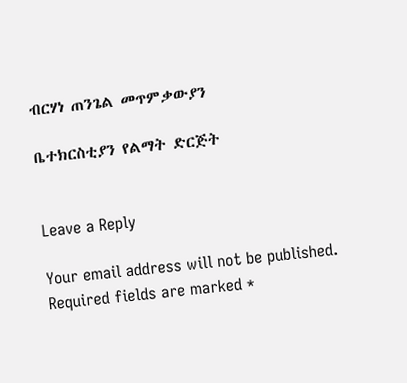ብርሃነ ጠንጌል መጥምቃውያን

ቤተክርስቲያን የልማት ድርጅት


Leave a Reply

Your email address will not be published. Required fields are marked *